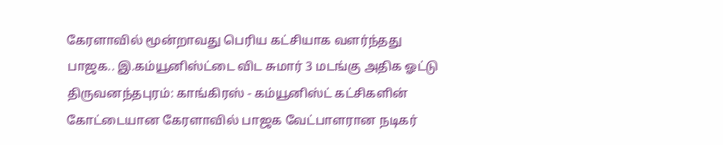கேரளாவில் மூன்றாவது பெரிய கட்சியாக வளர்ந்தது பாஜக.. இ.கம்யூனிஸ்ட்டை விட சுமார் 3 மடங்கு அதிக ஓட்டு
திருவனந்தபுரம்: காங்கிரஸ் - கம்யூனிஸ்ட் கட்சிகளின் கோட்டையான கேரளாவில் பாஜக வேட்பாளரான நடிகர்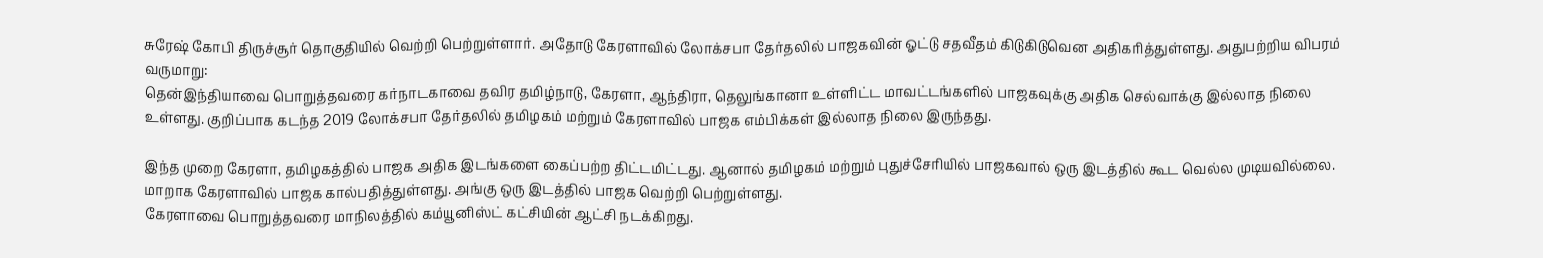சுரேஷ் கோபி திருச்சூர் தொகுதியில் வெற்றி பெற்றுள்ளார். அதோடு கேரளாவில் லோக்சபா தேர்தலில் பாஜகவின் ஓட்டு சதவீதம் கிடுகிடுவென அதிகரித்துள்ளது. அதுபற்றிய விபரம் வருமாறு:
தென்இந்தியாவை பொறுத்தவரை கர்நாடகாவை தவிர தமிழ்நாடு, கேரளா, ஆந்திரா, தெலுங்கானா உள்ளிட்ட மாவட்டங்களில் பாஜகவுக்கு அதிக செல்வாக்கு இல்லாத நிலை உள்ளது. குறிப்பாக கடந்த 2019 லோக்சபா தேர்தலில் தமிழகம் மற்றும் கேரளாவில் பாஜக எம்பிக்கள் இல்லாத நிலை இருந்தது.

இந்த முறை கேரளா, தமிழகத்தில் பாஜக அதிக இடங்களை கைப்பற்ற திட்டமிட்டது. ஆனால் தமிழகம் மற்றும் புதுச்சேரியில் பாஜகவால் ஒரு இடத்தில் கூட வெல்ல முடியவில்லை. மாறாக கேரளாவில் பாஜக கால்பதித்துள்ளது. அங்கு ஒரு இடத்தில் பாஜக வெற்றி பெற்றுள்ளது.
கேரளாவை பொறுத்தவரை மாநிலத்தில் கம்யூனிஸ்ட் கட்சியின் ஆட்சி நடக்கிறது.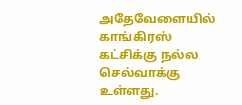அதேவேளையில் காங்கிரஸ் கட்சிக்கு நல்ல செல்வாக்கு உள்ளது.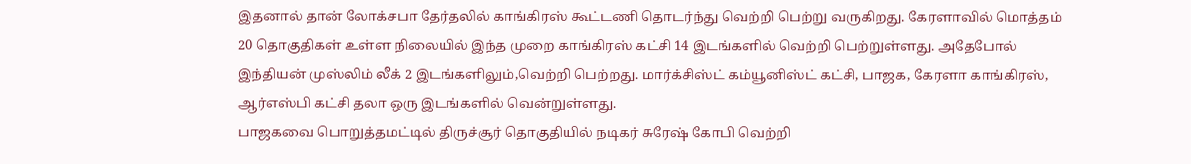இதனால் தான் லோக்சபா தேர்தலில் காங்கிரஸ் கூட்டணி தொடர்ந்து வெற்றி பெற்று வருகிறது. கேரளாவில் மொத்தம் 20 தொகுதிகள் உள்ள நிலையில் இந்த முறை காங்கிரஸ் கட்சி 14 இடங்களில் வெற்றி பெற்றுள்ளது. அதேபோல் இந்தியன் முஸ்லிம் லீக் 2 இடங்களிலும்,வெற்றி பெற்றது. மார்க்சிஸ்ட் கம்யூனிஸ்ட் கட்சி, பாஜக, கேரளா காங்கிரஸ், ஆர்எஸ்பி கட்சி தலா ஒரு இடங்களில் வென்றுள்ளது.
பாஜகவை பொறுத்தமட்டில் திருச்சூர் தொகுதியில் நடிகர் சுரேஷ் கோபி வெற்றி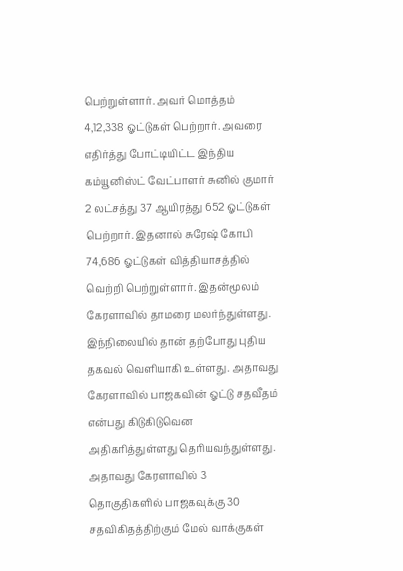பெற்றுள்ளார். அவர் மொத்தம் 4,12,338 ஓட்டுகள் பெற்றார். அவரை எதிர்த்து போட்டியிட்ட இந்திய கம்யூனிஸ்ட் வேட்பாளர் சுனில் குமார் 2 லட்சத்து 37 ஆயிரத்து 652 ஓட்டுகள் பெற்றார். இதனால் சுரேஷ் கோபி 74,686 ஓட்டுகள் வித்தியாசத்தில் வெற்றி பெற்றுள்ளார். இதன்மூலம் கேரளாவில் தாமரை மலர்ந்துள்ளது.
இந்நிலையில் தான் தற்போது புதிய தகவல் வெளியாகி உள்ளது. அதாவது கேரளாவில் பாஜகவின் ஓட்டு சதவீதம் என்பது கிடுகிடுவென அதிகரித்துள்ளது தெரியவந்துள்ளது. அதாவது கேரளாவில் 3 தொகுதிகளில் பாஜகவுக்கு 30 சதவிகிதத்திற்கும் மேல் வாக்குகள்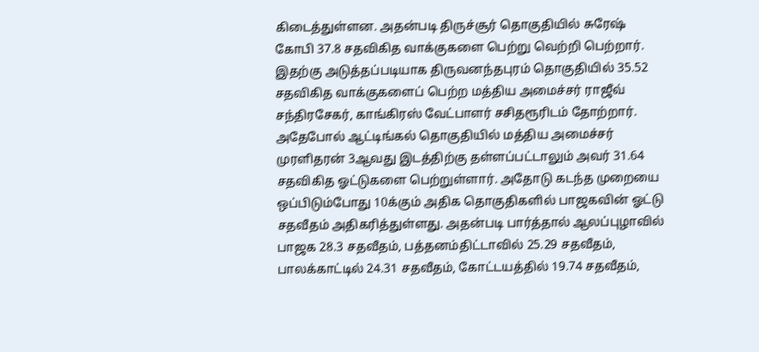கிடைத்துள்ளன. அதன்படி திருச்சூர் தொகுதியில் சுரேஷ் கோபி 37.8 சதவிகித வாக்குகளை பெற்று வெற்றி பெற்றார். இதற்கு அடுத்தப்படியாக திருவனந்தபுரம் தொகுதியில் 35.52 சதவிகித வாக்குகளைப் பெற்ற மத்திய அமைச்சர் ராஜீவ் சந்திரசேகர், காங்கிரஸ் வேட்பாளர் சசிதரூரிடம் தோற்றார்.
அதேபோல் ஆட்டிங்கல் தொகுதியில் மத்திய அமைச்சர் முரளிதரன் 3ஆவது இடத்திற்கு தள்ளப்பட்டாலும் அவர் 31.64 சதவிகித ஓட்டுகளை பெற்றுள்ளார். அதோடு கடந்த முறையை ஒப்பிடும்போது 10க்கும் அதிக தொகுதிகளில் பாஜகவின் ஓட்டு சதவீதம் அதிகரித்துள்ளது. அதன்படி பார்த்தால் ஆலப்புழாவில் பாஜக 28.3 சதவீதம், பத்தனம்திட்டாவில் 25.29 சதவீதம், பாலக்காட்டில் 24.31 சதவீதம், கோட்டயத்தில் 19.74 சதவீதம்,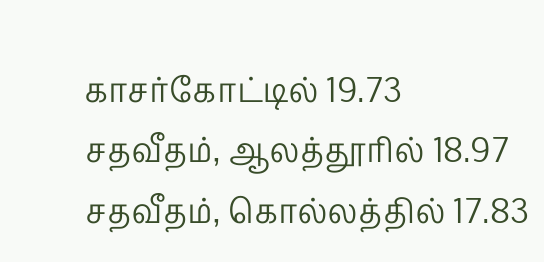காசர்கோட்டில் 19.73 சதவீதம், ஆலத்தூரில் 18.97 சதவீதம், கொல்லத்தில் 17.83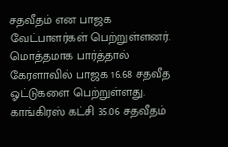சதவீதம் என பாஜக வேட்பாளர்கள் பெற்றுள்ளனர்.
மொத்தமாக பார்த்தால் கேரளாவில் பாஜக 16.68 சதவீத ஓட்டுகளை பெற்றுள்ளது. காங்கிரஸ் கட்சி 35.06 சதவீதம்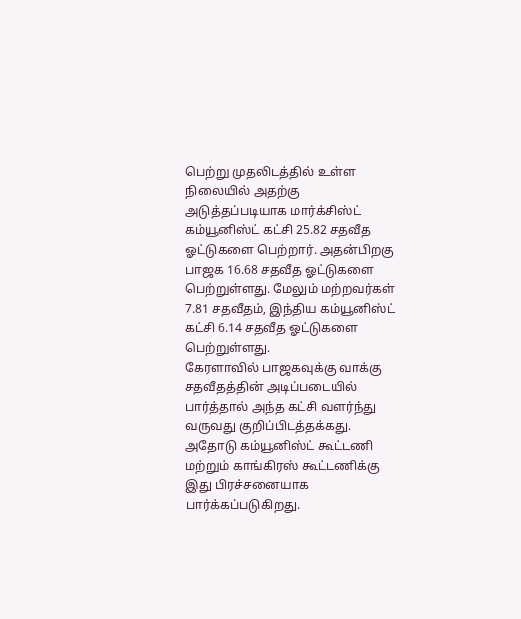பெற்று முதலிடத்தில் உள்ள நிலையில் அதற்கு அடுத்தப்படியாக மார்க்சிஸ்ட் கம்யூனிஸ்ட் கட்சி 25.82 சதவீத ஓட்டுகளை பெற்றார். அதன்பிறகு பாஜக 16.68 சதவீத ஓட்டுகளை பெற்றுள்ளது. மேலும் மற்றவர்கள் 7.81 சதவீதம், இந்திய கம்யூனிஸ்ட் கட்சி 6.14 சதவீத ஓட்டுகளை பெற்றுள்ளது.
கேரளாவில் பாஜகவுக்கு வாக்கு சதவீதத்தின் அடிப்படையில் பார்த்தால் அந்த கட்சி வளர்ந்து வருவது குறிப்பிடத்தக்கது. அதோடு கம்யூனிஸ்ட் கூட்டணி மற்றும் காங்கிரஸ் கூட்டணிக்கு இது பிரச்சனையாக பார்க்கப்படுகிறது.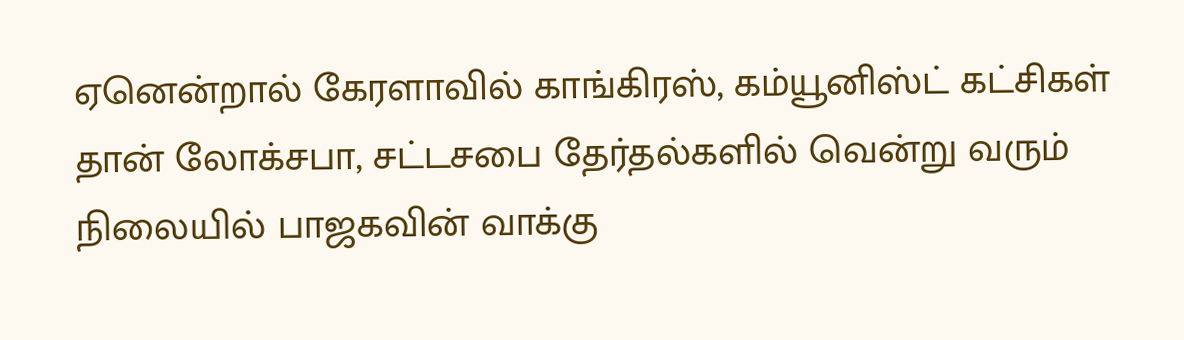ஏனென்றால் கேரளாவில் காங்கிரஸ், கம்யூனிஸ்ட் கட்சிகள் தான் லோக்சபா, சட்டசபை தேர்தல்களில் வென்று வரும் நிலையில் பாஜகவின் வாக்கு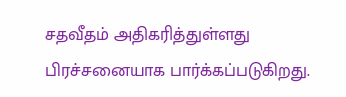சதவீதம் அதிகரித்துள்ளது பிரச்சனையாக பார்க்கப்படுகிறது.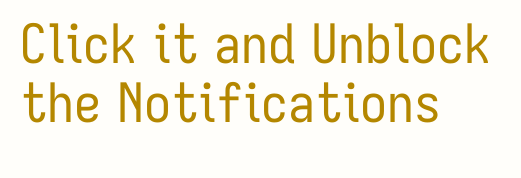Click it and Unblock the Notifications